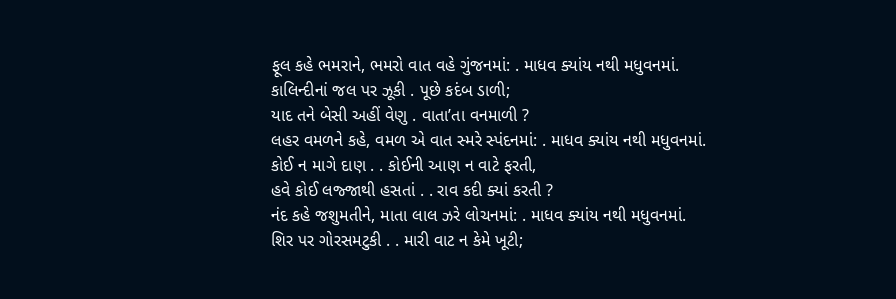ફૂલ કહે ભમરાને, ભમરો વાત વહે ગુંજનમાં: . માધવ ક્યાંય નથી મધુવનમાં.
કાલિન્દીનાં જલ પર ઝૂકી . પૂછે કદંબ ડાળી;
યાદ તને બેસી અહીં વેણુ . વાતા’તા વનમાળી ?
લહર વમળને કહે, વમળ એ વાત સ્મરે સ્પંદનમાં: . માધવ ક્યાંય નથી મધુવનમાં.
કોઈ ન માગે દાણ . . કોઈની આણ ન વાટે ફરતી,
હવે કોઈ લજ્જાથી હસતાં . . રાવ કદી ક્યાં કરતી ?
નંદ કહે જશુમતીને, માતા લાલ ઝરે લોચનમાં: . માધવ ક્યાંય નથી મધુવનમાં.
શિર પર ગોરસમટુકી . . મારી વાટ ન કેમે ખૂટી;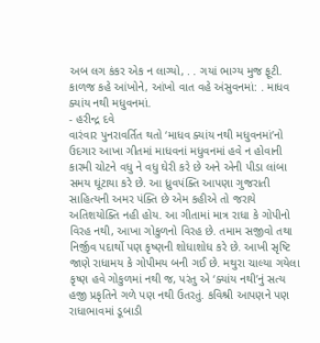અબ લગ કંકર એક ન લાગ્યો, . . ગયાં ભાગ્ય મુજ ફૂટી.
કાળજ કહે આંખોને, આંખો વાત વહે અંસુવનમાં: . માધવ ક્યાંય નથી મધુવનમાં.
- હરીન્દ્ર દવે
વારંવાર પુનરાવર્તિત થતો ‘માધવ ક્યાંય નથી મધુવનમાં’નો ઉદગાર આખા ગીતમાં માધવનાં મધુવનમાં હવે ન હોવાની કારમી ચોટને વધુ ને વધુ ઘેરી કરે છે અને એની પીડા લાંબા સમય ઘૂંટાયા કરે છે. આ ધ્રુવપંક્તિ આપણા ગુજરાતી સાહિત્યની અમર પંક્તિ છે એમ કહીએ તો જરાયે અતિશયોક્તિ નહી હોય. આ ગીતામાં માત્ર રાધા કે ગોપીનો વિરહ નથી, આખા ગોકુળનો વિરહ છે. તમામ સજીવો તથા નિર્જીવ પદાર્થો પણ કૃષ્ણની શોધાશોધ કરે છે. આખી સૃષ્ટિ જાણે રાધામય કે ગોપીમય બની ગઈ છે. મથુરા ચાલ્યા ગયેલા કૃષ્ણ હવે ગોકુળમાં નથી જ, પરંતુ એ ‘ક્યાંય નથી’નું સત્ય હજી પ્રકૃતિને ગળે પણ નથી ઉતરતું. કવિશ્રી આપણને પણ રાધાભાવમાં ડૂબાડી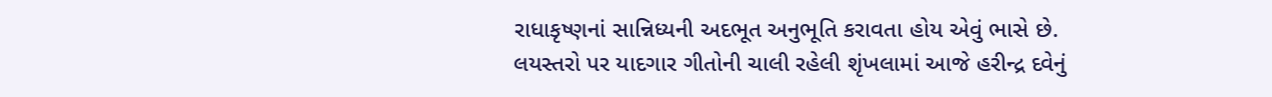રાધાકૃષ્ણનાં સાન્નિધ્યની અદભૂત અનુભૂતિ કરાવતા હોય એવું ભાસે છે.
લયસ્તરો પર યાદગાર ગીતોની ચાલી રહેલી શૃંખલામાં આજે હરીન્દ્ર દવેનું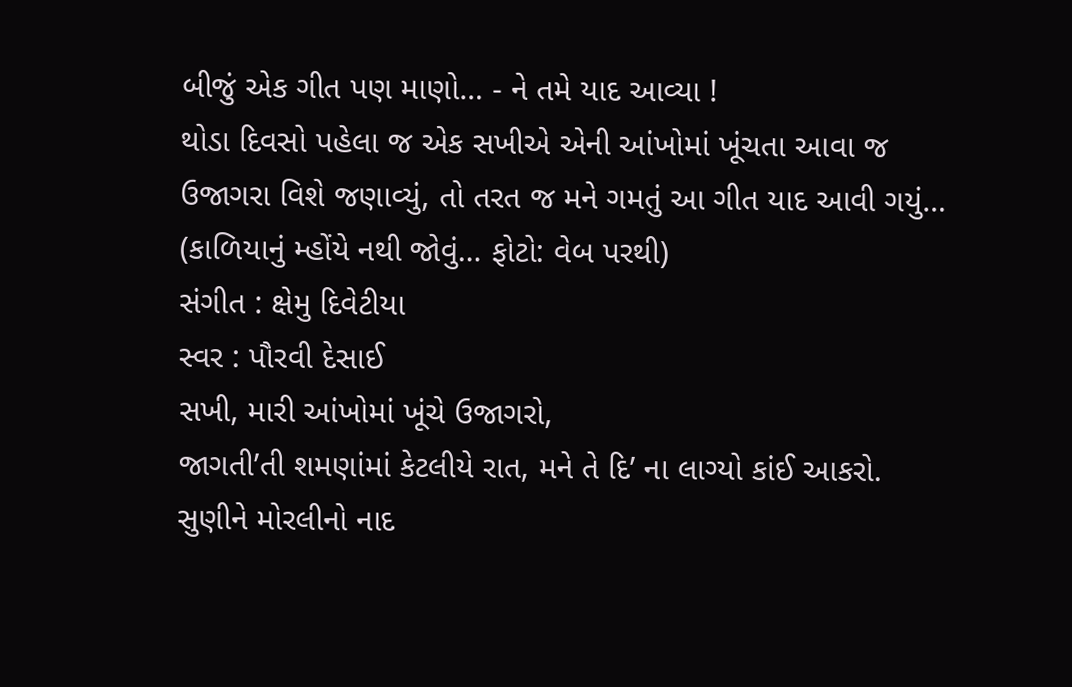બીજું એક ગીત પણ માણો… - ને તમે યાદ આવ્યા !
થોડા દિવસો પહેલા જ એક સખીએ એની આંખોમાં ખૂંચતા આવા જ ઉજાગરા વિશે જણાવ્યું, તો તરત જ મને ગમતું આ ગીત યાદ આવી ગયું…
(કાળિયાનું મ્હોંયે નથી જોવું… ફોટો: વેબ પરથી)
સંગીત : ક્ષેમુ દિવેટીયા
સ્વર : પૌરવી દેસાઈ
સખી, મારી આંખોમાં ખૂંચે ઉજાગરો,
જાગતી’તી શમણાંમાં કેટલીયે રાત, મને તે દિ’ ના લાગ્યો કાંઈ આકરો.
સુણીને મોરલીનો નાદ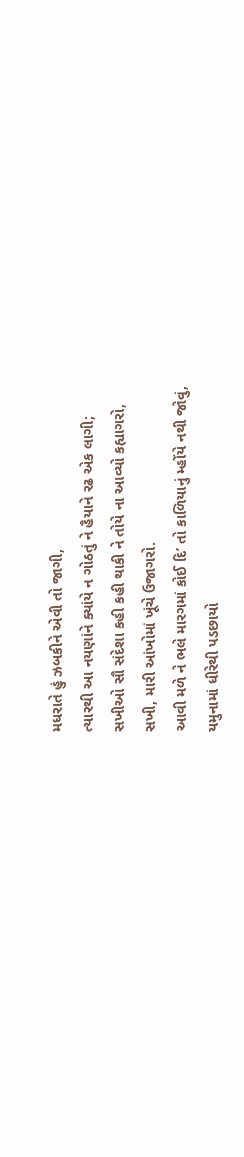મધરાતે હું ઝબકીને એવી તો જાગી,
ત્યારથી આ નયણાંને ક્યાંયે ન ગોઠતું ને હૈયાને રઢ એક લાગી;
સખીઓ સૌ સંદેશા કહી કહી થાકી ને તોયે ના આવ્યો કહ્યાગરો,
સખી, મારી આંખોમાં ખૂંચે ઉજાગરો.
આવી મળે ને ભલે મારગમાં કોઈ દિ’ તો કાળિયાનું મ્હોંયે નથી જોવું,
યમુનામાં ધીરેથી પડછાયો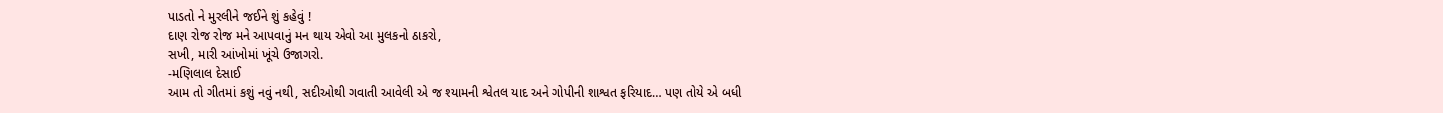પાડતો ને મુરલીને જઈને શું કહેવું !
દાણ રોજ રોજ મને આપવાનું મન થાય એવો આ મુલકનો ઠાકરો,
સખી, મારી આંખોમાં ખૂંચે ઉજાગરો.
-મણિલાલ દેસાઈ
આમ તો ગીતમાં કશું નવું નથી, સદીઓથી ગવાતી આવેલી એ જ શ્યામની શ્વેતલ યાદ અને ગોપીની શાશ્વત ફરિયાદ… પણ તોયે એ બધી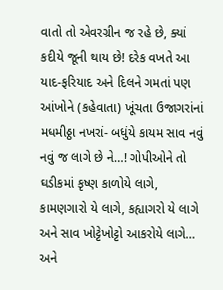વાતો તો એવરગ્રીન જ રહે છે, ક્યાં કદીયે જૂની થાય છે! દરેક વખતે આ યાદ-ફરિયાદ અને દિલને ગમતાં પણ આંખોને (કહેવાતા) ખૂંચતા ઉજાગરાંનાં મધમીઠ્ઠા નખરાં- બધુંયે કાયમ સાવ નવું નવું જ લાગે છે ને…! ગોપીઓને તો ઘડીકમાં કૃષ્ણ કાળોયે લાગે, કામણગારો યે લાગે, કહ્યાગરો યે લાગે અને સાવ ખોટ્ટેખોટ્ટો આકરોયે લાગે… અને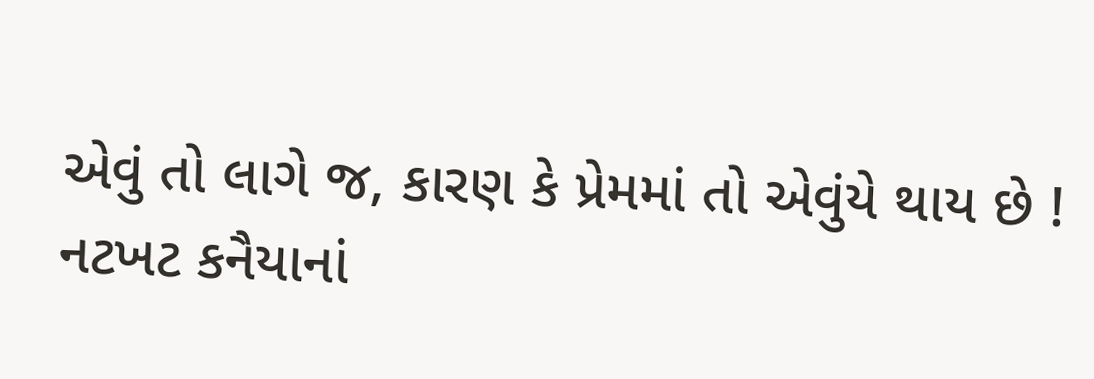એવું તો લાગે જ, કારણ કે પ્રેમમાં તો એવુંયે થાય છે !
નટખટ કનૈયાનાં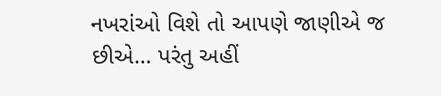નખરાંઓ વિશે તો આપણે જાણીએ જ છીએ… પરંતુ અહીં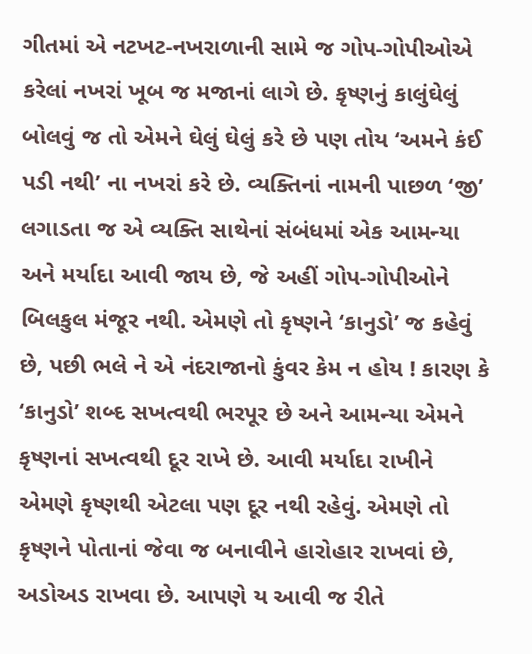ગીતમાં એ નટખટ-નખરાળાની સામે જ ગોપ-ગોપીઓએ કરેલાં નખરાં ખૂબ જ મજાનાં લાગે છે. કૃષ્ણનું કાલુંઘેલું બોલવું જ તો એમને ઘેલું ઘેલું કરે છે પણ તોય ‘અમને કંઈ પડી નથી’ ના નખરાં કરે છે. વ્યક્તિનાં નામની પાછળ ‘જી’ લગાડતા જ એ વ્યક્તિ સાથેનાં સંબંધમાં એક આમન્યા અને મર્યાદા આવી જાય છે, જે અહીં ગોપ-ગોપીઓને બિલકુલ મંજૂર નથી. એમણે તો કૃષ્ણને ‘કાનુડો’ જ કહેવું છે, પછી ભલે ને એ નંદરાજાનો કુંવર કેમ ન હોય ! કારણ કે ‘કાનુડો’ શબ્દ સખત્વથી ભરપૂર છે અને આમન્યા એમને કૃષ્ણનાં સખત્વથી દૂર રાખે છે. આવી મર્યાદા રાખીને એમણે કૃષ્ણથી એટલા પણ દૂર નથી રહેવું. એમણે તો કૃષ્ણને પોતાનાં જેવા જ બનાવીને હારોહાર રાખવાં છે, અડોઅડ રાખવા છે. આપણે ય આવી જ રીતે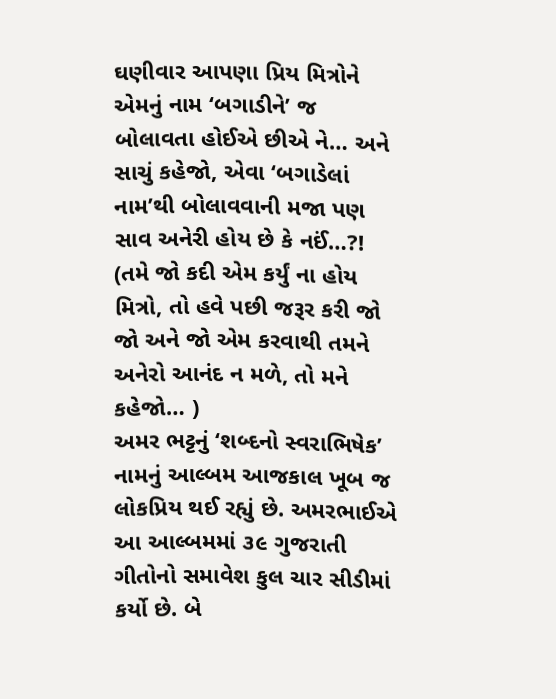ઘણીવાર આપણા પ્રિય મિત્રોને એમનું નામ ‘બગાડીને’ જ બોલાવતા હોઈએ છીએ ને… અને સાચું કહેજો, એવા ‘બગાડેલાં નામ’થી બોલાવવાની મજા પણ સાવ અનેરી હોય છે કે નઈં…?! (તમે જો કદી એમ કર્યું ના હોય મિત્રો, તો હવે પછી જરૂર કરી જો જો અને જો એમ કરવાથી તમને અનેરો આનંદ ન મળે, તો મને કહેજો… )
અમર ભટ્ટનું ‘શબ્દનો સ્વરાભિષેક’ નામનું આલ્બમ આજકાલ ખૂબ જ લોકપ્રિય થઈ રહ્યું છે. અમરભાઈએ આ આલ્બમમાં ૩૯ ગુજરાતી ગીતોનો સમાવેશ કુલ ચાર સીડીમાં કર્યો છે. બે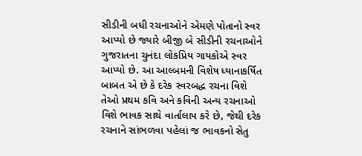સીડીની બધી રચનાઓને એમણે પોતાનો સ્વર આપ્યો છે જ્યારે બીજી બે સીડીની રચનાઓને ગુજરાતના ચુનંદા લોકપ્રિય ગાયકોએ સ્વર આપ્યો છે. આ આલ્બમની વિશેષ ધ્યાનાકર્ષિત બાબત એ છે કે દરેક સ્વરબદ્ધ રચના વિશે તેઓ પ્રથમ કવિ અને કવિની અન્ય રચનાઓ વિશે ભાવક સાથે વાર્તાલાપ કરે છે, જેથી દરેક રચનાને સાંભળવા પહેલાં જ ભાવકનો સેતુ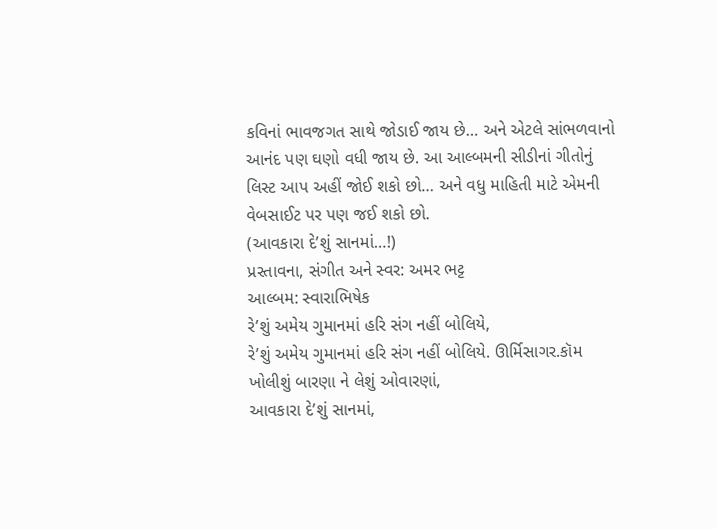કવિનાં ભાવજગત સાથે જોડાઈ જાય છે… અને એટલે સાંભળવાનો આનંદ પણ ઘણો વધી જાય છે. આ આલ્બમની સીડીનાં ગીતોનું લિસ્ટ આપ અહીં જોઈ શકો છો… અને વધુ માહિતી માટે એમની વેબસાઈટ પર પણ જઈ શકો છો.
(આવકારા દે’શું સાનમાં…!)
પ્રસ્તાવના, સંગીત અને સ્વર: અમર ભટ્ટ
આલ્બમ: સ્વારાભિષેક
રે’શું અમેય ગુમાનમાં હરિ સંગ નહીં બોલિયે,
રે’શું અમેય ગુમાનમાં હરિ સંગ નહીં બોલિયે. ઊર્મિસાગર.કૉમ ખોલીશું બારણા ને લેશું ઓવારણાં,
આવકારા દે’શું સાનમાં,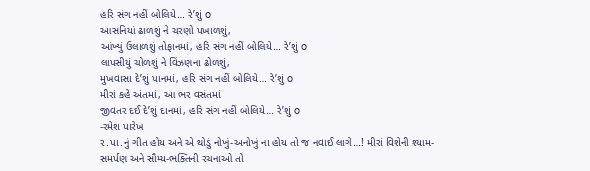હરિ સંગ નહીં બોલિયે… રે’શું o
આસનિયાં ઢાળશું ને ચરણો પખાળશું,
આંખ્યું ઉલાળશું તોફાનમાં, હરિ સંગ નહીં બોલિયે… રે’શું o
લાપસીયું ચોળશું ને વિંઝણના ઢોળશું,
મુખવાસા દે’શું પાનમાં, હરિ સંગ નહીં બોલિયે… રે’શું o
મીરાં કહે અંતમાં, આ ભર વસંતમાં
જીવતર દઈ દે’શું દાનમાં, હરિ સંગ નહીં બોલિયે… રે’શું o
-રમેશ પારેખ
ર.પા.નું ગીત હોય અને એ થોડું નોખું-અનોખું ના હોય તો જ નવાઈ લાગે…! મીરાં વિશેની શ્યામ-સમર્પણ અને સૌમ્ય-ભક્તિની રચનાઓ તો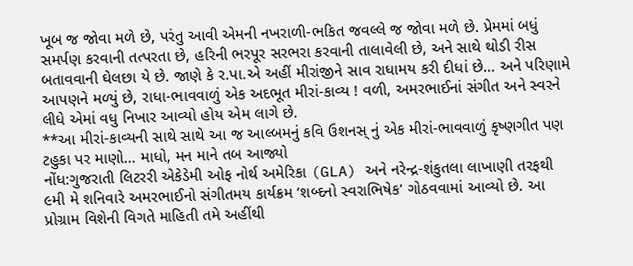ખૂબ જ જોવા મળે છે, પરંતુ આવી એમની નખરાળી-ભકિત જવલ્લે જ જોવા મળે છે. પ્રેમમાં બધું સમર્પણ કરવાની તત્પરતા છે, હરિની ભરપૂર સરભરા કરવાની તાલાવેલી છે, અને સાથે થોડી રીસ બતાવવાની ઘેલછા યે છે. જાણે કે ર.પા.એ અહીં મીરાંજીને સાવ રાધામય કરી દીધાં છે… અને પરિણામે આપણને મળ્યું છે, રાધા-ભાવવાળું એક અદભૂત મીરાં-કાવ્ય ! વળી, અમરભાઈનાં સંગીત અને સ્વરને લીધે એમાં વધુ નિખાર આવ્યો હોય એમ લાગે છે.
**આ મીરાં-કાવ્યની સાથે સાથે આ જ આલ્બમનું કવિ ઉશનસ્ નું એક મીરાં-ભાવવાળું કૃષ્ણગીત પણ ટહુકા પર માણો… માધો, મન માને તબ આજ્યો
નોંધ:ગુજરાતી લિટરરી એકેડેમી ઓફ નોર્થ અમેરિકા (GLA) અને નરેન્દ્ર-શંકુતલા લાખાણી તરફથી ૯મી મે શનિવારે અમરભાઈનો સંગીતમય કાર્યક્રમ ‘શબ્દનો સ્વરાભિષેક’ ગોઠવવામાં આવ્યો છે. આ પ્રોગ્રામ વિશેની વિગતે માહિતી તમે અહીંથી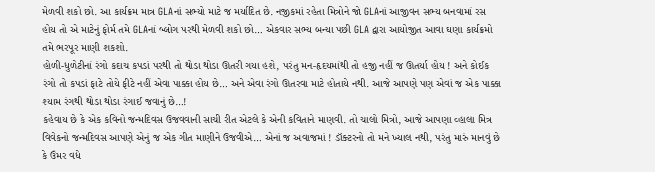મેળવી શકો છો. આ કાર્યક્રમ માત્ર GLAનાં સભ્યો માટે જ મર્યાદિત છે. નજીકમાં રહેતા મિત્રોને જો GLAનાં આજીવન સભ્ય બનવામાં રસ હોય તો એ માટેનું ફોર્મ તમે GLAનાં બ્લોગ પરથી મેળવી શકો છો… એકવાર સભ્ય બન્યા પછી GLA દ્વારા આયોજીત આવા ઘણા કાર્યક્રમો તમે ભરપૂર માણી શકશો.
હોળી-ધુળેટીનાં રંગો કદાચ કપડાં પરથી તો થોડા થોડા ઊતરી ગયા હશે, પરંતુ મન-હૃદયમાંથી તો હજી નહીં જ ઊતર્યા હોય ! અને કોઈક રંગો તો કપડાં ફાટે તોયે ફીટે નહીં એવા પાક્કા હોય છે… અને એવા રંગો ઊતરવા માટે હોતાયે નથી. આજે આપણે પણ એવાં જ એક પાક્કા શ્યામ રંગથી થોડા થોડા રંગાઈ જવાનું છે…!
કહેવાય છે કે એક કવિનો જન્મદિવસ ઉજવવાની સાચી રીત એટલે કે એની કવિતાને માણવી. તો ચાલો મિત્રો, આજે આપણા વ્હાલા મિત્ર વિવેકનો જન્મદિવસ આપણે એનું જ એક ગીત માણીને ઉજવીએ… એનાં જ અવાજમાં ! ડૉક્ટરનો તો મને ખ્યાલ નથી, પરંતુ મારું માનવું છે કે ઉંમર વધે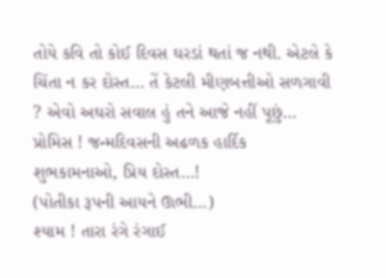તોયે કવિ તો કોઈ દિવસ ઘરડાં થતાં જ નથી. એટલે કે ચિંતા ન કર દોસ્ત… તેં કેટલી મીણબત્તીઓ સળગાવી ? એવો અઘરો સવાલ હું તને આજે નહીં પૂછું… પ્રોમિસ ! જન્મદિવસની અઢળક હાર્દિક શુભકામનાઓ, પ્રિય દોસ્ત…!
(પોતીકા રૂપની આયને ઊભી…)
શ્યામ ! તારા રંગે રંગાઈ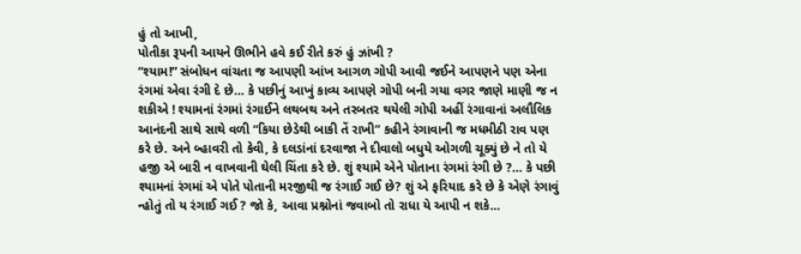હું તો આખી,
પોતીકા રૂપની આયને ઊભીને હવે કઈ રીતે કરું હું ઝાંખી ?
“શ્યામ!” સંબોધન વાંચતા જ આપણી આંખ આગળ ગોપી આવી જઈને આપણને પણ એના રંગમાં એવા રંગી દે છે… કે પછીનું આખું કાવ્ય આપણે ગોપી બની ગયા વગર જાણે માણી જ ન શકીએ ! શ્યામનાં રંગમાં રંગાઈને લથબથ અને તરબતર થયેલી ગોપી અહીં રંગાવાનાં અલૌલિક આનંદની સાથે સાથે વળી “કિયા છેડેથી બાકી તેં રાખી” કહીને રંગાવાની જ મધમીઠી રાવ પણ કરે છે. અને બ્હાવરી તો કેવી, કે દલડાંનાં દરવાજા ને દીવાલો બધુયે ઓગળી ચૂક્યું છે ને તો યે હજી એ બારી ન વાખવાની ઘેલી ચિંતા કરે છે. શું શ્યામે એને પોતાના રંગમાં રંગી છે ?… કે પછી શ્યામનાં રંગમાં એ પોતે પોતાની મરજીથી જ રંગાઈ ગઈ છે? શું એ ફરિયાદ કરે છે કે એણે રંગાવું ન્હોતું તો ય રંગાઈ ગઈ ? જો કે, આવા પ્રશ્નોનાં જવાબો તો રાધા યે આપી ન શકે…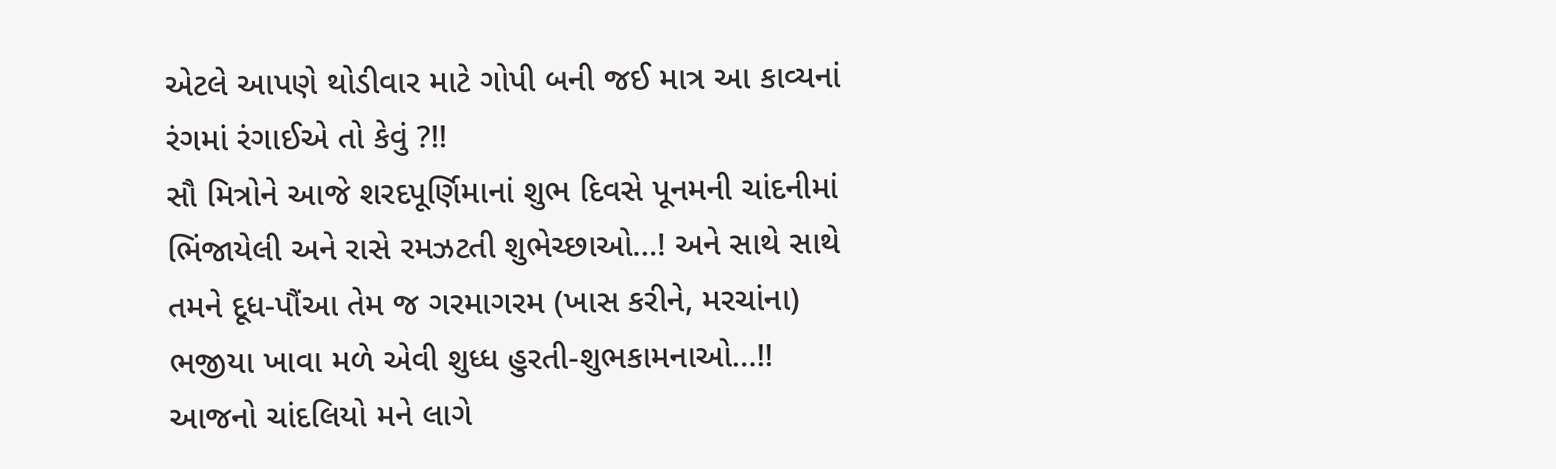એટલે આપણે થોડીવાર માટે ગોપી બની જઈ માત્ર આ કાવ્યનાં રંગમાં રંગાઈએ તો કેવું ?!!
સૌ મિત્રોને આજે શરદપૂર્ણિમાનાં શુભ દિવસે પૂનમની ચાંદનીમાં ભિંજાયેલી અને રાસે રમઝટતી શુભેચ્છાઓ…! અને સાથે સાથે તમને દૂધ-પૌંઆ તેમ જ ગરમાગરમ (ખાસ કરીને, મરચાંના) ભજીયા ખાવા મળે એવી શુધ્ધ હુરતી-શુભકામનાઓ…!!
આજનો ચાંદલિયો મને લાગે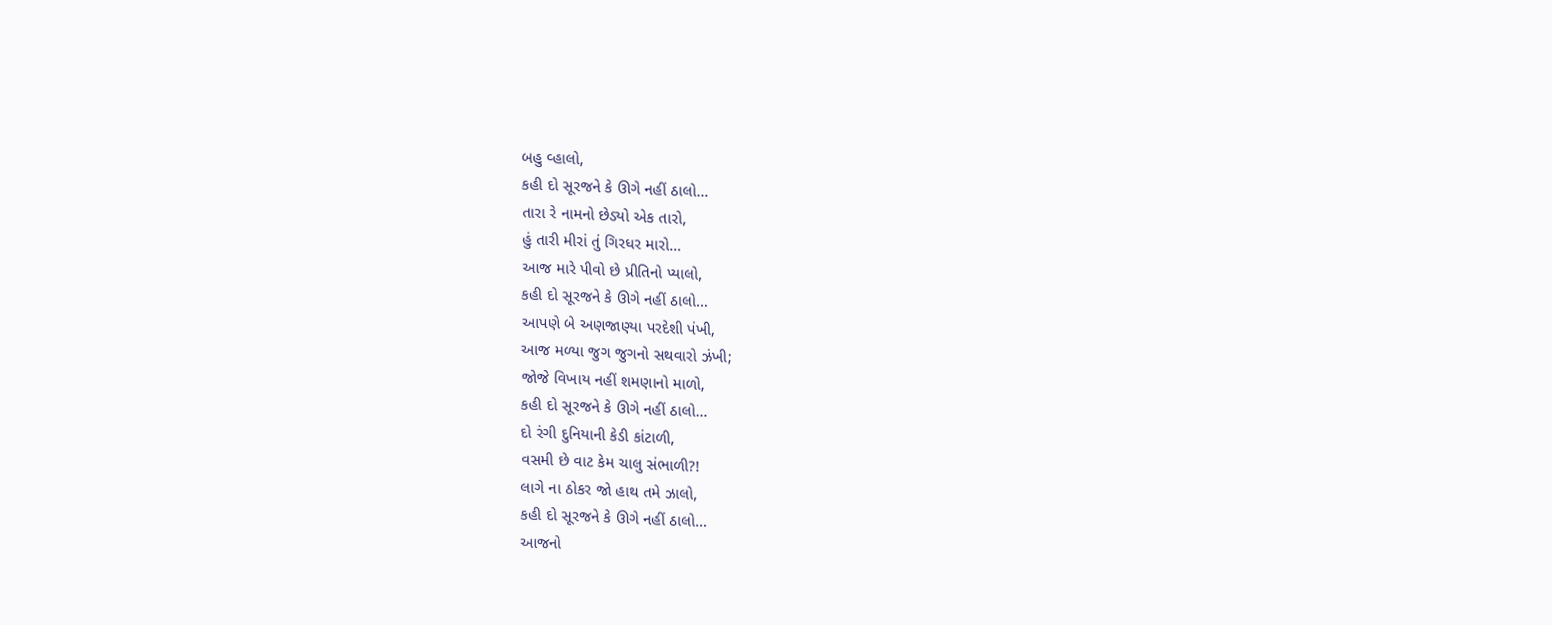બહુ વ્હાલો,
કહી દો સૂરજને કે ઊગે નહીં ઠાલો…
તારા રે નામનો છેડ્યો એક તારો,
હું તારી મીરાં તું ગિરધર મારો…
આજ મારે પીવો છે પ્રીતિનો પ્યાલો,
કહી દો સૂરજને કે ઊગે નહીં ઠાલો…
આપણે બે અણજાણ્યા પરદેશી પંખી,
આજ મળ્યા જુગ જુગનો સથવારો ઝંખી;
જોજે વિખાય નહીં શમણાનો માળો,
કહી દો સૂરજને કે ઊગે નહીં ઠાલો…
દો રંગી દુનિયાની કેડી કાંટાળી,
વસમી છે વાટ કેમ ચાલુ સંભાળી?!
લાગે ના ઠોકર જો હાથ તમે ઝાલો,
કહી દો સૂરજને કે ઊગે નહીં ઠાલો…
આજનો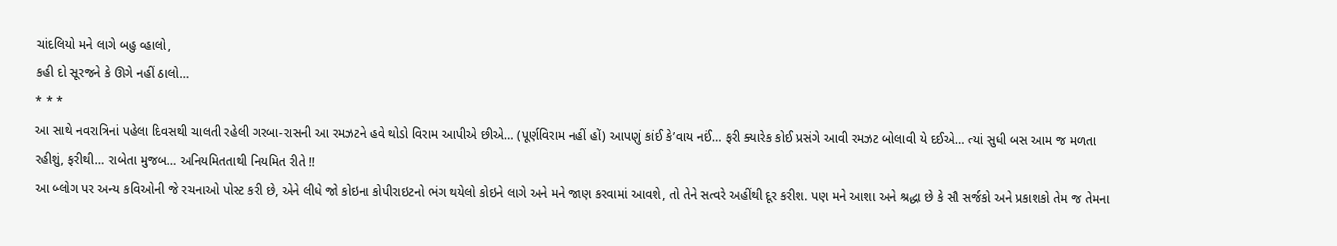ચાંદલિયો મને લાગે બહુ વ્હાલો,
કહી દો સૂરજને કે ઊગે નહીં ઠાલો…
* * *
આ સાથે નવરાત્રિનાં પહેલા દિવસથી ચાલતી રહેલી ગરબા-રાસની આ રમઝટને હવે થોડો વિરામ આપીએ છીએ… (પૂર્ણવિરામ નહીં હોં) આપણું કાંઈ કે’વાય નઈં… ફરી ક્યારેક કોઈ પ્રસંગે આવી રમઝટ બોલાવી યે દઈએ… ત્યાં સુધી બસ આમ જ મળતા રહીશું, ફરીથી… રાબેતા મુજબ… અનિયમિતતાથી નિયમિત રીતે !!
આ બ્લોગ પર અન્ય કવિઓની જે રચનાઓ પોસ્ટ કરી છે, એને લીધે જો કોઇના કોપીરાઇટનો ભંગ થયેલો કોઇને લાગે અને મને જાણ કરવામાં આવશે, તો તેને સત્વરે અહીંથી દૂર કરીશ. પણ મને આશા અને શ્રદ્ધા છે કે સૌ સર્જકો અને પ્રકાશકો તેમ જ તેમના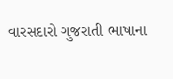વારસદારો ગુજરાતી ભાષાના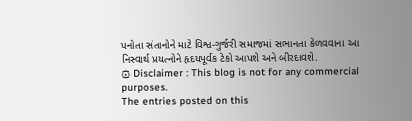પનોતા સંતાનોને માટે વિશ્વ-ગુર્જરી સમાજમાં સભાનતા કેળવવાના આ નિસ્વાર્થ પ્રયત્નોને હૃદયપૂર્વક ટેકો આપશે અને બીરદાવશે.
۞ Disclaimer : This blog is not for any commercial purposes.
The entries posted on this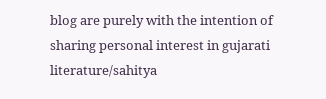blog are purely with the intention of sharing personal interest in gujarati literature/sahitya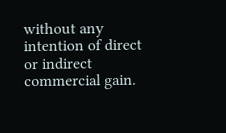without any intention of direct or indirect commercial gain.